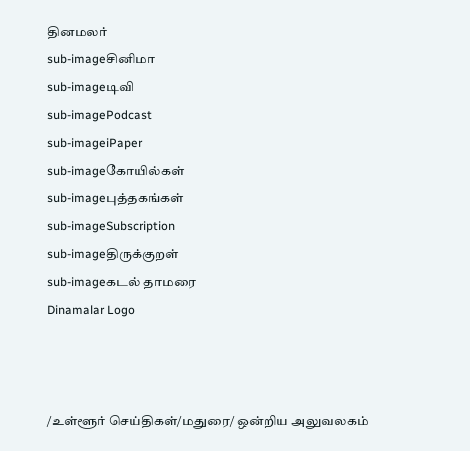தினமலர்
sub-imageசினிமா
sub-imageடிவி
sub-imagePodcast
sub-imageiPaper
sub-imageகோயில்கள்
sub-imageபுத்தகங்கள்
sub-imageSubscription
sub-imageதிருக்குறள்
sub-imageகடல் தாமரை
Dinamalar Logo



/உள்ளூர் செய்திகள்/மதுரை/ ஒன்றிய அலுவலகம்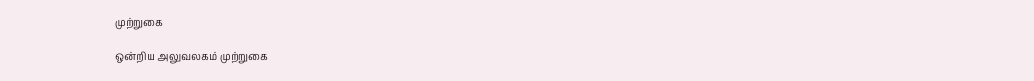முற்றுகை

ஒன்றிய அலுவலகம் முற்றுகை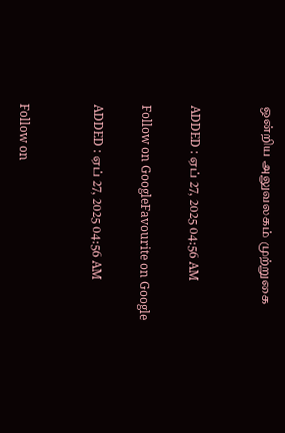ஒன்றிய அலுவலகம் முற்றுகை


ADDED : ஏப் 27, 2025 04:56 AM

Follow on GoogleFavourite on Google

ADDED : ஏப் 27, 2025 04:56 AM


Follow on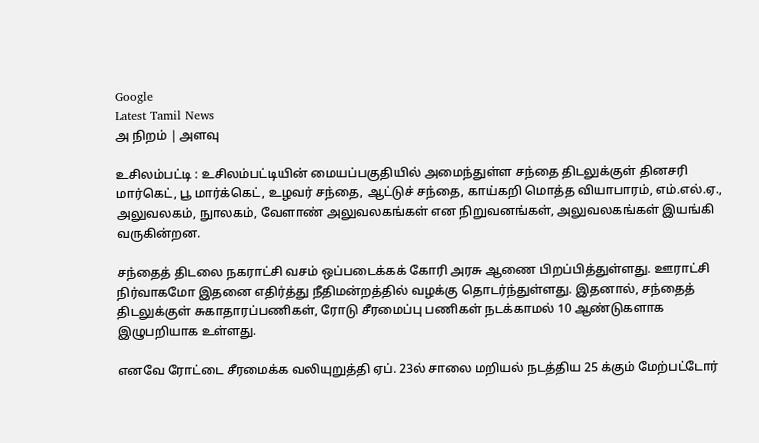Google
Latest Tamil News
அ நிறம் | அளவு

உசிலம்பட்டி : உசிலம்பட்டியின் மையப்பகுதியில் அமைந்துள்ள சந்தை திடலுக்குள் தினசரி மார்கெட், பூ மார்க்கெட், உழவர் சந்தை, ஆட்டுச் சந்தை, காய்கறி மொத்த வியாபாரம், எம்.எல்.ஏ., அலுவலகம், நுாலகம், வேளாண் அலுவலகங்கள் என நிறுவனங்கள், அலுவலகங்கள் இயங்கி வருகின்றன.

சந்தைத் திடலை நகராட்சி வசம் ஒப்படைக்கக் கோரி அரசு ஆணை பிறப்பித்துள்ளது. ஊராட்சி நிர்வாகமோ இதனை எதிர்த்து நீதிமன்றத்தில் வழக்கு தொடர்ந்துள்ளது. இதனால், சந்தைத் திடலுக்குள் சுகாதாரப்பணிகள், ரோடு சீரமைப்பு பணிகள் நடக்காமல் 10 ஆண்டுகளாக இழுபறியாக உள்ளது.

எனவே ரோட்டை சீரமைக்க வலியுறுத்தி ஏப். 23ல் சாலை மறியல் நடத்திய 25 க்கும் மேற்பட்டோர்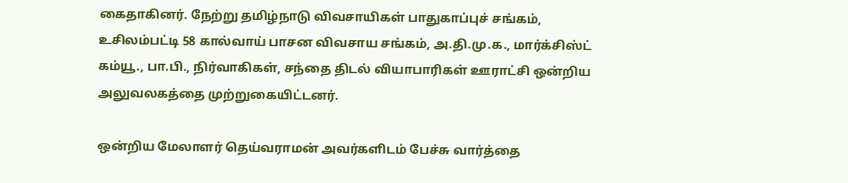கைதாகினர். நேற்று தமிழ்நாடு விவசாயிகள் பாதுகாப்புச் சங்கம், உசிலம்பட்டி 58 கால்வாய் பாசன விவசாய சங்கம், அ.தி.மு.க., மார்க்சிஸ்ட் கம்யூ., பா.பி., நிர்வாகிகள், சந்தை திடல் வியாபாரிகள் ஊராட்சி ஒன்றிய அலுவலகத்தை முற்றுகையிட்டனர்.

ஒன்றிய மேலாளர் தெய்வராமன் அவர்களிடம் பேச்சு வார்த்தை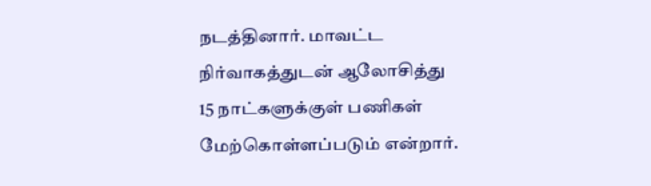நடத்தினார். மாவட்ட நிர்வாகத்துடன் ஆலோசித்து 15 நாட்களுக்குள் பணிகள் மேற்கொள்ளப்படும் என்றார்.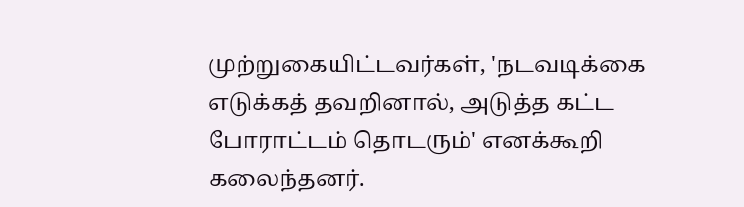முற்றுகையிட்டவர்கள், 'நடவடிக்கை எடுக்கத் தவறினால், அடுத்த கட்ட போராட்டம் தொடரும்' எனக்கூறி கலைந்தனர்.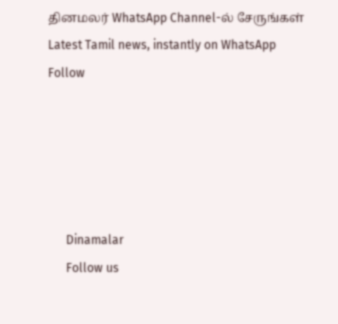தினமலர் WhatsApp Channel-ல் சேருங்கள்
Latest Tamil news, instantly on WhatsApp
Follow





      Dinamalar
      Follow us